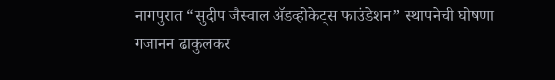नागपुरात “सुदीप जैस्वाल ॲडव्होकेट्स फाउंडेशन” स्थापनेची घोषणा
गजानन ढाकुलकर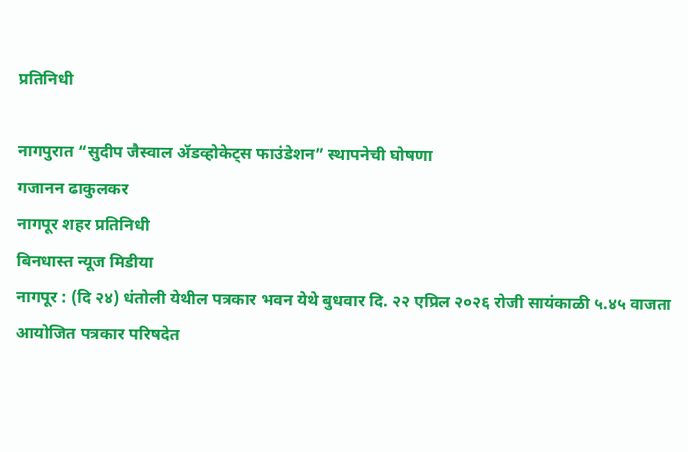प्रतिनिधी

नागपुरात “सुदीप जैस्वाल ॲडव्होकेट्स फाउंडेशन” स्थापनेची घोषणा
गजानन ढाकुलकर
नागपूर शहर प्रतिनिधी
बिनधास्त न्यूज मिडीया
नागपूर : (दि २४) धंतोली येथील पत्रकार भवन येथे बुधवार दि. २२ एप्रिल २०२६ रोजी सायंकाळी ५.४५ वाजता आयोजित पत्रकार परिषदेत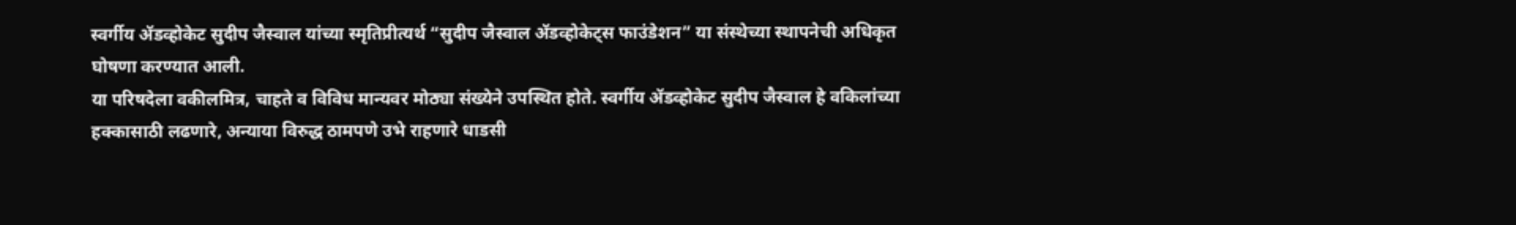स्वर्गीय ॲडव्होकेट सुदीप जैस्वाल यांच्या स्मृतिप्रीत्यर्थ “सुदीप जैस्वाल ॲडव्होकेट्स फाउंडेशन” या संस्थेच्या स्थापनेची अधिकृत घोषणा करण्यात आली.
या परिषदेला वकीलमित्र, चाहते व विविध मान्यवर मोठ्या संख्येने उपस्थित होते. स्वर्गीय ॲडव्होकेट सुदीप जैस्वाल हे वकिलांच्या हक्कासाठी लढणारे, अन्याया विरुद्ध ठामपणे उभे राहणारे धाडसी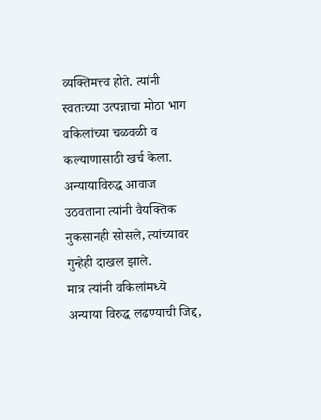व्यक्तिमत्त्व होते. त्यांनी स्वतःच्या उत्पन्नाचा मोठा भाग वकिलांच्या चळवळी व कल्याणासाठी खर्च केला. अन्यायाविरुद्ध आवाज उठवताना त्यांनी वैयक्तिक नुकसानही सोसले, त्यांच्यावर गुन्हेही दाखल झाले.
मात्र त्यांनी वकिलांमध्ये अन्याया विरुद्ध लढण्याची जिद्द,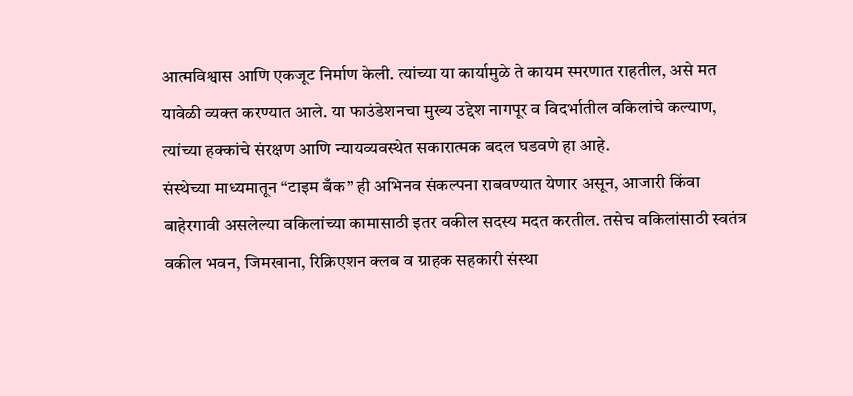आत्मविश्वास आणि एकजूट निर्माण केली. त्यांच्या या कार्यामुळे ते कायम स्मरणात राहतील, असे मत यावेळी व्यक्त करण्यात आले. या फाउंडेशनचा मुख्य उद्देश नागपूर व विदर्भातील वकिलांचे कल्याण, त्यांच्या हक्कांचे संरक्षण आणि न्यायव्यवस्थेत सकारात्मक बदल घडवणे हा आहे.
संस्थेच्या माध्यमातून “टाइम बँक” ही अभिनव संकल्पना राबवण्यात येणार असून, आजारी किंवा बाहेरगावी असलेल्या वकिलांच्या कामासाठी इतर वकील सदस्य मदत करतील. तसेच वकिलांसाठी स्वतंत्र वकील भवन, जिमखाना, रिक्रिएशन क्लब व ग्राहक सहकारी संस्था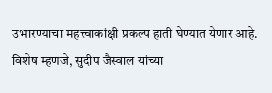उभारण्याचा महत्त्वाकांक्षी प्रकल्प हाती घेण्यात येणार आहे.
विशेष म्हणजे, सुदीप जैस्वाल यांच्या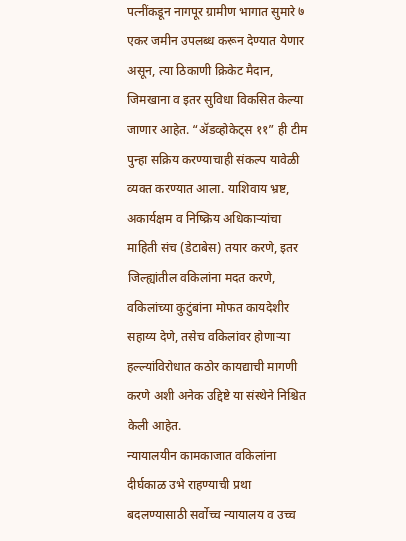पत्नींकडून नागपूर ग्रामीण भागात सुमारे ७ एकर जमीन उपलब्ध करून देण्यात येणार असून, त्या ठिकाणी क्रिकेट मैदान, जिमखाना व इतर सुविधा विकसित केल्या जाणार आहेत. “ॲडव्होकेट्स ११” ही टीम पुन्हा सक्रिय करण्याचाही संकल्प यावेळी व्यक्त करण्यात आला. याशिवाय भ्रष्ट, अकार्यक्षम व निष्क्रिय अधिकाऱ्यांचा माहिती संच (डेटाबेस) तयार करणे, इतर जिल्ह्यांतील वकिलांना मदत करणे, वकिलांच्या कुटुंबांना मोफत कायदेशीर सहाय्य देणे, तसेच वकिलांवर होणाऱ्या हल्ल्यांविरोधात कठोर कायद्याची मागणी करणे अशी अनेक उद्दिष्टे या संस्थेने निश्चित केली आहेत.
न्यायालयीन कामकाजात वकिलांना दीर्घकाळ उभे राहण्याची प्रथा बदलण्यासाठी सर्वोच्च न्यायालय व उच्च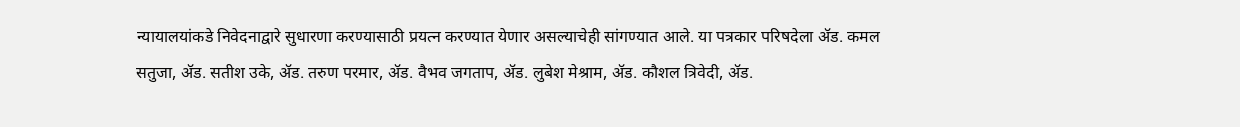न्यायालयांकडे निवेदनाद्वारे सुधारणा करण्यासाठी प्रयत्न करण्यात येणार असल्याचेही सांगण्यात आले. या पत्रकार परिषदेला ॲड. कमल सतुजा, ॲड. सतीश उके, ॲड. तरुण परमार, ॲड. वैभव जगताप, ॲड. लुबेश मेश्राम, ॲड. कौशल त्रिवेदी, ॲड.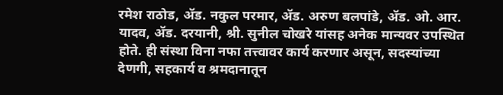रमेश राठोड, ॲड. नकुल परमार, ॲड. अरुण बलपांडे, ॲड. ओ. आर. यादव, ॲड. दरयानी, श्री. सुनील चोखरे यांसह अनेक मान्यवर उपस्थित होते. ही संस्था विना नफा तत्त्वावर कार्य करणार असून, सदस्यांच्या देणगी, सहकार्य व श्रमदानातून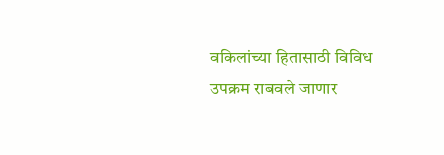वकिलांच्या हितासाठी विविध उपक्रम राबवले जाणार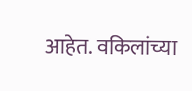आहेत. वकिलांच्या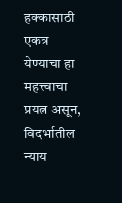हक्कासाठी एकत्र येण्याचा हा महत्त्वाचा प्रयत्न असून, विदर्भातील न्याय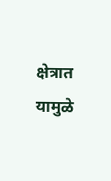क्षेत्रात यामुळे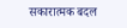सकारात्मक बदल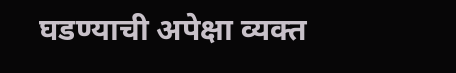घडण्याची अपेक्षा व्यक्त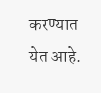करण्यात येत आहे.